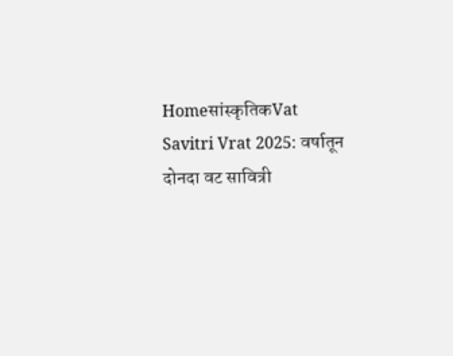Homeसांस्कृतिकVat Savitri Vrat 2025: वर्षातून दोनदा वट सावित्री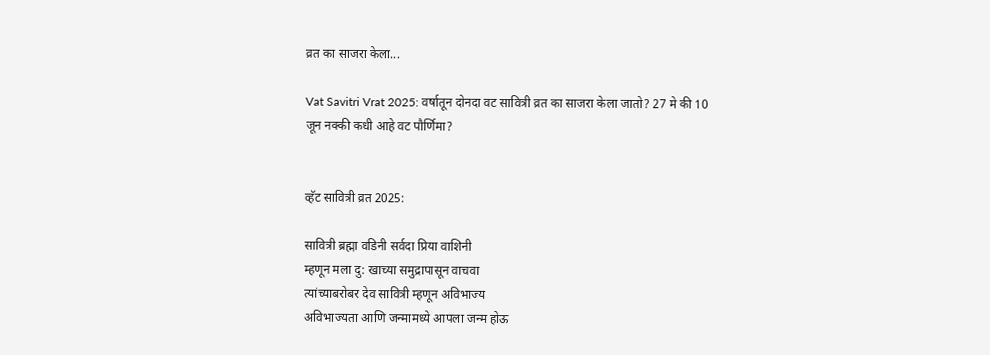व्रत का साजरा केला...

Vat Savitri Vrat 2025: वर्षातून दोनदा वट सावित्री व्रत का साजरा केला जातो? 27 मे की 10 जून नक्की कधी आहे वट पौर्णिमा?


व्हॅट सावित्री व्रत 2025:

सावित्री ब्रह्मा वडिनी सर्वदा प्रिया वाशिनी
म्हणून मला दु: खाच्या समुद्रापासून वाचवा
त्यांच्याबरोबर देव सावित्री म्हणून अविभाज्य
अविभाज्यता आणि जन्मामध्ये आपला जन्म होऊ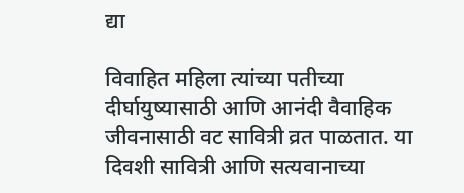द्या

विवाहित महिला त्यांच्या पतीच्या दीर्घायुष्यासाठी आणि आनंदी वैवाहिक जीवनासाठी वट सावित्री व्रत पाळतात. या दिवशी सावित्री आणि सत्यवानाच्या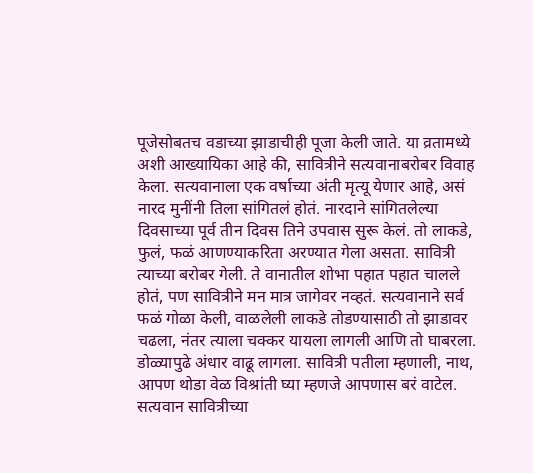पूजेसोबतच वडाच्या झाडाचीही पूजा केली जाते. या व्रतामध्ये अशी आख्यायिका आहे की, सावित्रीने सत्यवानाबरोबर विवाह केला. सत्यवानाला एक वर्षाच्या अंती मृत्यू येणार आहे, असं नारद मुनींनी तिला सांगितलं होतं. नारदाने सांगितलेल्या दिवसाच्या पूर्व तीन दिवस तिने उपवास सुरू केलं. तो लाकडे, फुलं, फळं आणण्याकरिता अरण्यात गेला असता. सावित्री त्याच्या बरोबर गेली. ते वानातील शोभा पहात पहात चालले होतं, पण सावित्रीने मन मात्र जागेवर नव्हतं. सत्यवानाने सर्व फळं गोळा केली, वाळलेली लाकडे तोडण्यासाठी तो झाडावर चढला, नंतर त्याला चक्कर यायला लागली आणि तो घाबरला. डोळ्यापुढे अंधार वाढू लागला. सावित्री पतीला म्हणाली, नाथ, आपण थोडा वेळ विश्रांती घ्या म्हणजे आपणास बरं वाटेल. सत्यवान सावित्रीच्या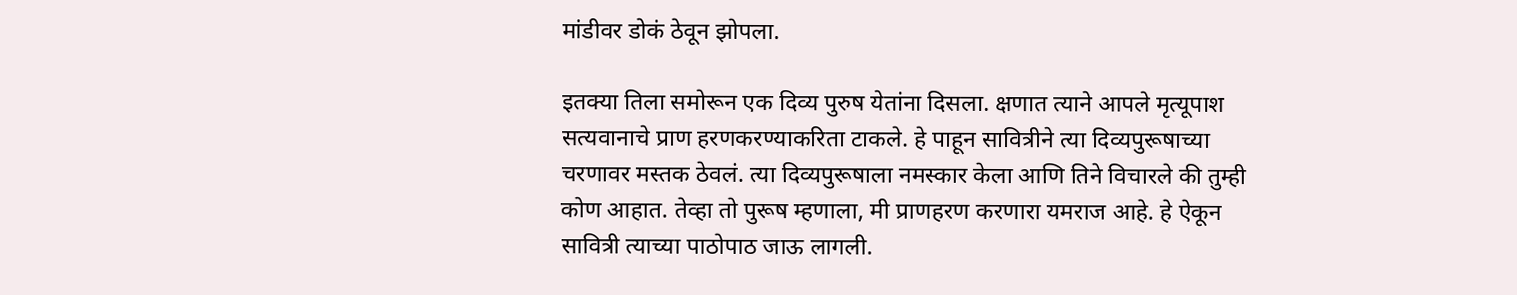मांडीवर डोकं ठेवून झोपला.

इतक्या तिला समोरून एक दिव्य पुरुष येतांना दिसला. क्षणात त्याने आपले मृत्यूपाश सत्यवानाचे प्राण हरणकरण्याकरिता टाकले. हे पाहून सावित्रीने त्या दिव्यपुरूषाच्या चरणावर मस्तक ठेवलं. त्या दिव्यपुरूषाला नमस्कार केला आणि तिने विचारले की तुम्ही कोण आहात. तेव्हा तो पुरूष म्हणाला, मी प्राणहरण करणारा यमराज आहे. हे ऐकून सावित्री त्याच्या पाठोपाठ जाऊ लागली.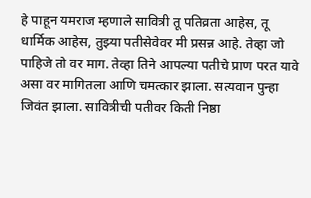हे पाहून यमराज म्हणाले सावित्री तू पतिव्रता आहेस, तू धार्मिक आहेस, तुझ्या पतीसेवेवर मी प्रसन्न आहे. तेव्हा जो पाहिजे तो वर माग. तेव्हा तिने आपल्या पतीचे प्राण परत यावे असा वर मागितला आणि चमत्कार झाला. सत्यवान पुन्हा जिवंत झाला. सावित्रीची पतीवर किती निष्ठा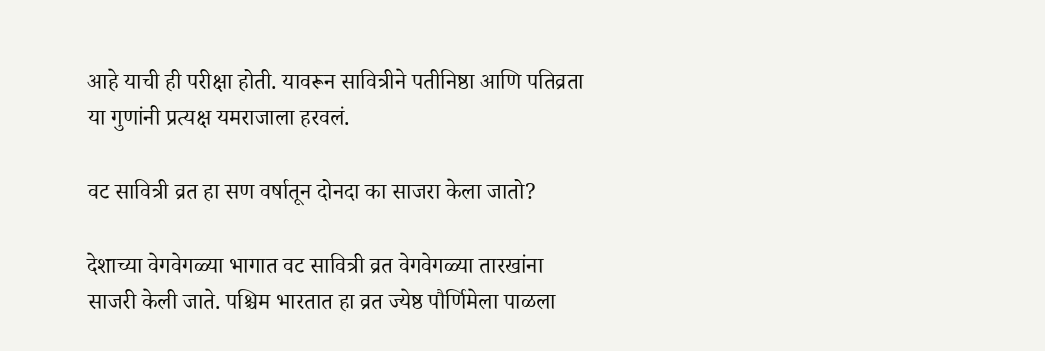आहे याची ही परीक्षा होती. यावरून सावित्रीने पतीनिष्ठा आणि पतिव्रता या गुणांनी प्रत्यक्ष यमराजाला हरवलं.

वट सावित्री व्रत हा सण वर्षातून दोनदा का साजरा केला जातो?

देशाच्या वेगवेगळ्या भागात वट सावित्री व्रत वेगवेगळ्या तारखांना साजरी केली जाते. पश्चिम भारतात हा व्रत ज्येष्ठ पौर्णिमेला पाळला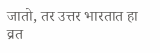जातो, तर उत्तर भारतात हा व्रत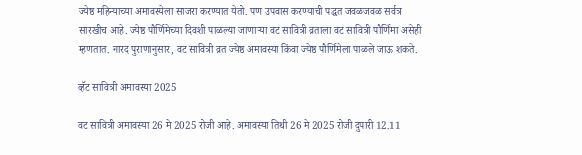ज्येष्ठ महिन्याच्या अमावस्येला साजरा करण्यात येतो. पण उपवास करण्याची पद्धत जवळजवळ सर्वत्र सारखीच आहे. ज्येष्ठ पौर्णिमेच्या दिवशी पाळल्या जाणाऱ्या वट सावित्री व्रताला वट सावित्री पौर्णिमा असेही म्हणतात. नारद पुराणानुसार, वट सावित्री व्रत ज्येष्ठ अमावस्या किंवा ज्येष्ठ पौर्णिमेला पाळले जाऊ शकते.

व्हॅट सावित्री अमावस्या 2025

वट सावित्री अमावस्या 26 मे 2025 रोजी आहे. अमावस्या तिथी 26 मे 2025 रोजी दुपारी 12.11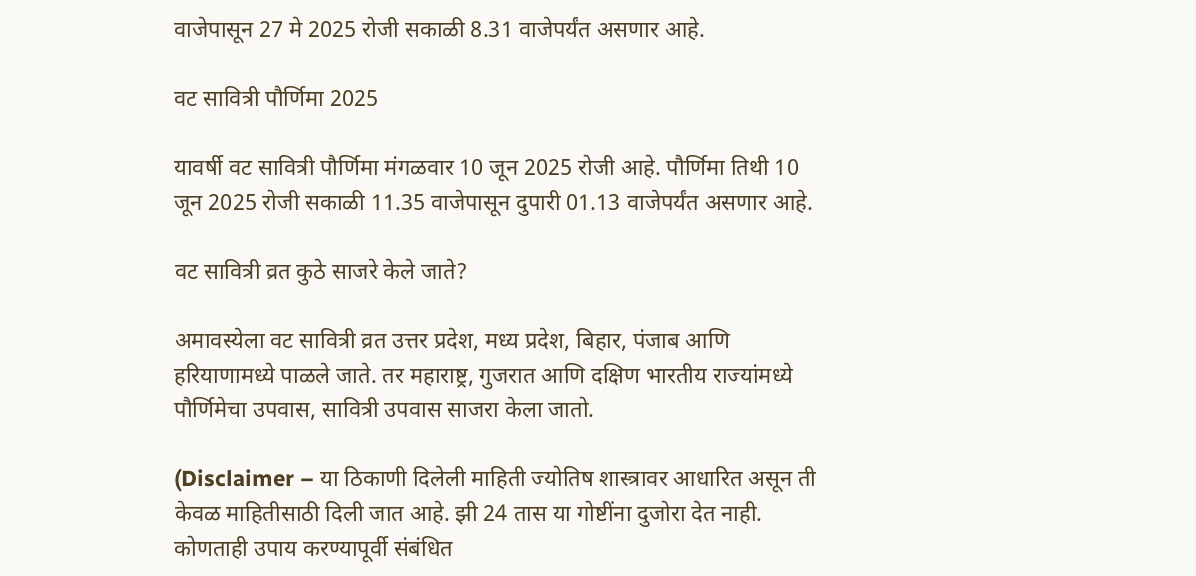वाजेपासून 27 मे 2025 रोजी सकाळी 8.31 वाजेपर्यंत असणार आहे.

वट सावित्री पौर्णिमा 2025

यावर्षी वट सावित्री पौर्णिमा मंगळवार 10 जून 2025 रोजी आहे. पौर्णिमा तिथी 10 जून 2025 रोजी सकाळी 11.35 वाजेपासून दुपारी 01.13 वाजेपर्यंत असणार आहे.

वट सावित्री व्रत कुठे साजरे केले जाते?

अमावस्येला वट सावित्री व्रत उत्तर प्रदेश, मध्य प्रदेश, बिहार, पंजाब आणि हरियाणामध्ये पाळले जाते. तर महाराष्ट्र, गुजरात आणि दक्षिण भारतीय राज्यांमध्ये पौर्णिमेचा उपवास, सावित्री उपवास साजरा केला जातो.

(Disclaimer – या ठिकाणी दिलेली माहिती ज्योतिष शास्त्रावर आधारित असून ती केवळ माहितीसाठी दिली जात आहे. झी 24 तास या गोष्टींना दुजोरा देत नाही. कोणताही उपाय करण्यापूर्वी संबंधित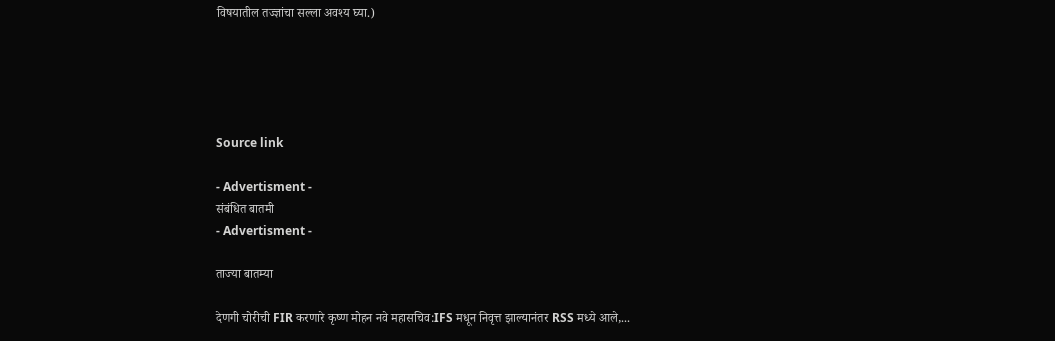विषयातील तज्ज्ञांचा सल्ला अवश्य घ्या.)





Source link

- Advertisment -
संबंधित बातमी
- Advertisment -

ताज्या बातम्या

देणगी चोरीची FIR करणारे कृष्ण मोहन नवे महासचिव:IFS मधून निवृत्त झाल्यानंतर RSS मध्ये आले,...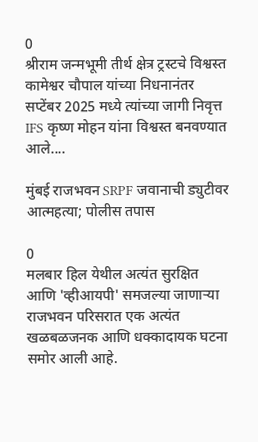0
श्रीराम जन्मभूमी तीर्थ क्षेत्र ट्रस्टचे विश्वस्त कामेश्वर चौपाल यांच्या निधनानंतर सप्टेंबर 2025 मध्ये त्यांच्या जागी निवृत्त IFS कृष्ण मोहन यांना विश्वस्त बनवण्यात आले....

मुंबई राजभवन SRPF जवानाची ड्युटीवर आत्महत्या; पोलीस तपास

0
मलबार हिल येथील अत्यंत सुरक्षित आणि 'व्हीआयपी' समजल्या जाणाऱ्या राजभवन परिसरात एक अत्यंत खळबळजनक आणि धक्कादायक घटना समोर आली आहे.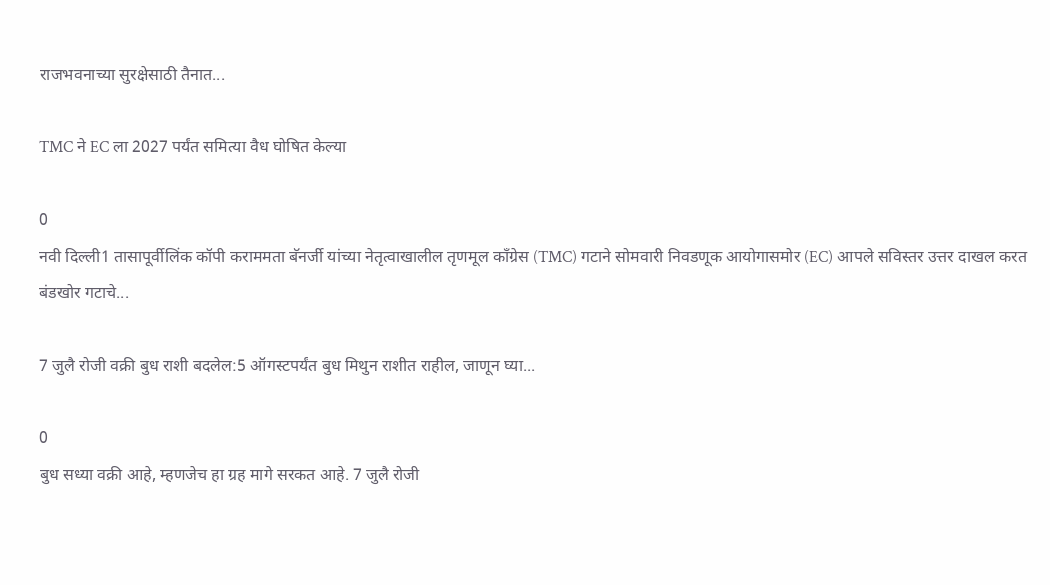राजभवनाच्या सुरक्षेसाठी तैनात...

TMC ने EC ला 2027 पर्यंत समित्या वैध घोषित केल्या

0
नवी दिल्ली1 तासापूर्वीलिंक कॉपी कराममता बॅनर्जी यांच्या नेतृत्वाखालील तृणमूल काँग्रेस (TMC) गटाने सोमवारी निवडणूक आयोगासमोर (EC) आपले सविस्तर उत्तर दाखल करत बंडखोर गटाचे...

7 जुलै रोजी वक्री बुध राशी बदलेल:5 ऑगस्टपर्यंत बुध मिथुन राशीत राहील, जाणून घ्या...

0
बुध सध्या वक्री आहे, म्हणजेच हा ग्रह मागे सरकत आहे. 7 जुलै रोजी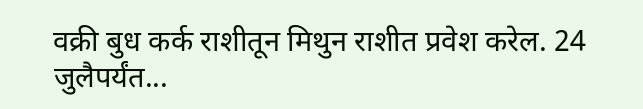वक्री बुध कर्क राशीतून मिथुन राशीत प्रवेश करेल. 24 जुलैपर्यंत...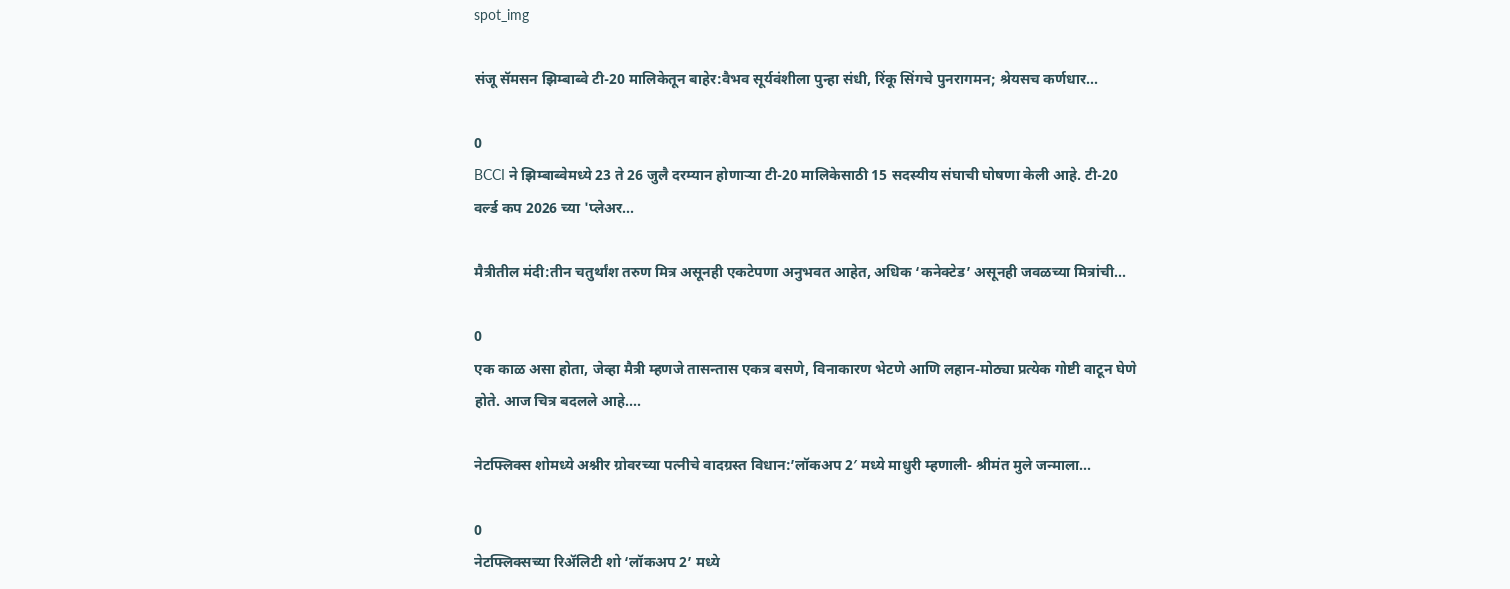spot_img

संजू सॅमसन झिम्बाब्वे टी-20 मालिकेतून बाहेर:वैभव सूर्यवंशीला पुन्हा संधी, रिंकू सिंगचे पुनरागमन; श्रेयसच कर्णधार...

0
BCCI ने झिम्बाब्वेमध्ये 23 ते 26 जुलै दरम्यान होणाऱ्या टी-20 मालिकेसाठी 15 सदस्यीय संघाची घोषणा केली आहे. टी-20 वर्ल्ड कप 2026 च्या 'प्लेअर...

मैत्रीतील मंदी:तीन चतुर्थांश तरुण मित्र असूनही एकटेपणा अनुभवत आहेत, अधिक ‘कनेक्टेड’ असूनही जवळच्या मित्रांची...

0
एक काळ असा होता, जेव्हा मैत्री म्हणजे तासन्तास एकत्र बसणे, विनाकारण भेटणे आणि लहान-मोठ्या प्रत्येक गोष्टी वाटून घेणे होते. आज चित्र बदलले आहे....

नेटफ्लिक्स शोमध्ये अश्नीर ग्रोवरच्या पत्नीचे वादग्रस्त विधान:’लॉकअप 2′ मध्ये माधुरी म्हणाली- श्रीमंत मुले जन्माला...

0
नेटफ्लिक्सच्या रिॲलिटी शो ‘लॉकअप 2’ मध्ये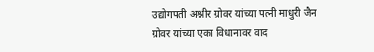उद्योगपती अश्नीर ग्रोवर यांच्या पत्नी माधुरी जैन ग्रोवर यांच्या एका विधानावर वाद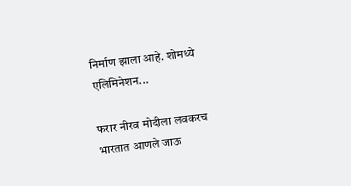निर्माण झाला आहे. शोमध्ये एलिमिनेशन...

फरार नीरव मोदीला लवकरच भारतात आणले जाऊ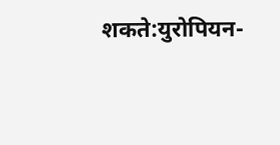शकते:युरोपियन-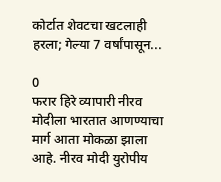कोर्टात शेवटचा खटलाही हरला; गेल्या 7 वर्षांपासून...

0
फरार हिरे व्यापारी नीरव मोदीला भारतात आणण्याचा मार्ग आता मोकळा झाला आहे. नीरव मोदी युरोपीय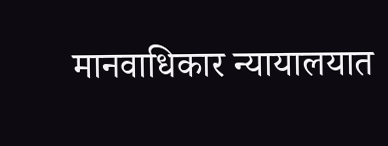मानवाधिकार न्यायालयात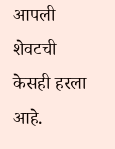आपली शेवटची केसही हरला आहे.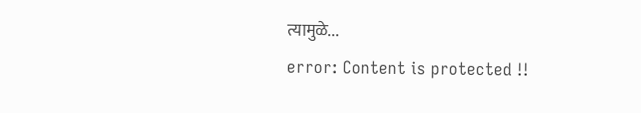त्यामुळे...
error: Content is protected !!